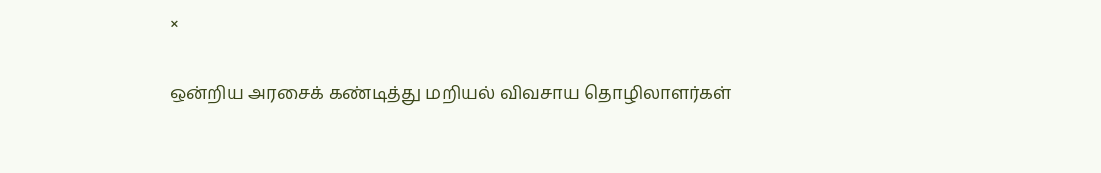×

ஒன்றிய அரசைக் கண்டித்து மறியல் விவசாய தொழிலாளர்கள்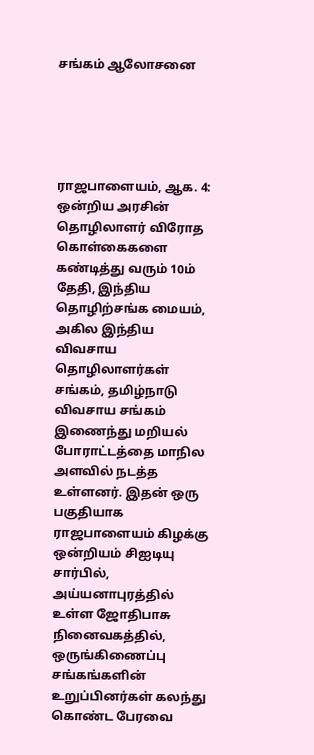சங்கம் ஆலோசனை





ராஜபாளையம், ஆக. 4: ஒன்றிய அரசின் தொழிலாளர் விரோத கொள்கைகளை கண்டித்து வரும் 10ம் தேதி, இந்திய தொழிற்சங்க மையம், அகில இந்திய விவசாய தொழிலாளர்கள் சங்கம், தமிழ்நாடு விவசாய சங்கம் இணைந்து மறியல் போராட்டத்தை மாநில அளவில் நடத்த உள்ளனர். இதன் ஒரு பகுதியாக ராஜபாளையம் கிழக்கு ஒன்றியம் சிஐடியு சார்பில், அய்யனாபுரத்தில் உள்ள ஜோதிபாசு நினைவகத்தில், ஒருங்கிணைப்பு சங்கங்களின் உறுப்பினர்கள் கலந்து கொண்ட பேரவை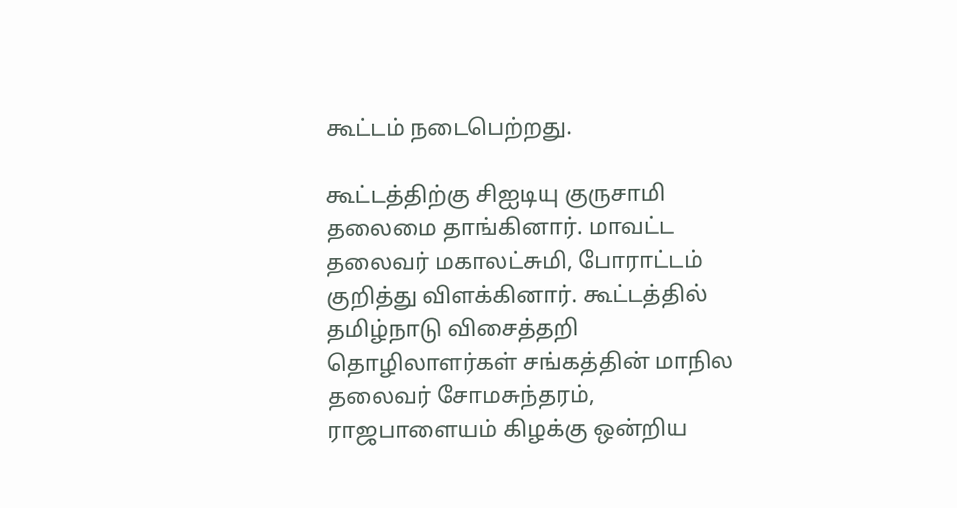கூட்டம் நடைபெற்றது.

கூட்டத்திற்கு சிஐடியு குருசாமி தலைமை தாங்கினார். மாவட்ட தலைவர் மகாலட்சுமி, போராட்டம் குறித்து விளக்கினார். கூட்டத்தில் தமிழ்நாடு விசைத்தறி தொழிலாளர்கள் சங்கத்தின் மாநில தலைவர் சோமசுந்தரம், ராஜபாளையம் கிழக்கு ஒன்றிய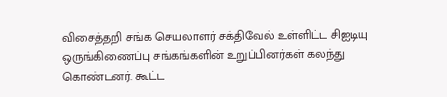விசைத்தறி சங்க செயலாளர் சக்திவேல் உள்ளிட்ட சிஐடியு ஒருங்கிணைப்பு சங்கங்களின் உறுப்பினர்கள் கலந்து கொண்டனர். கூட்ட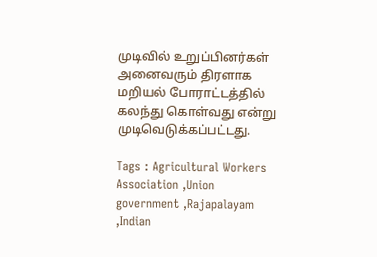முடிவில் உறுப்பினர்கள் அனைவரும் திரளாக மறியல் போராட்டத்தில் கலந்து கொள்வது என்று முடிவெடுக்கப்பட்டது.

Tags : Agricultural Workers Association ,Union government ,Rajapalayam ,Indian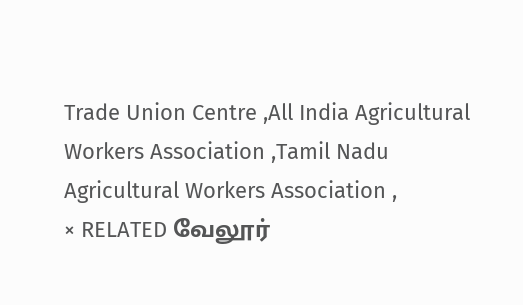Trade Union Centre ,All India Agricultural Workers Association ,Tamil Nadu Agricultural Workers Association ,
× RELATED வேலூர்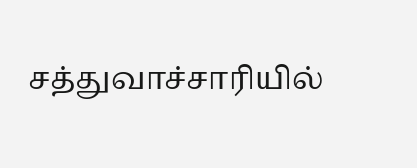சத்துவாச்சாரியில்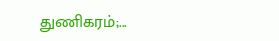துணிகரம்;...